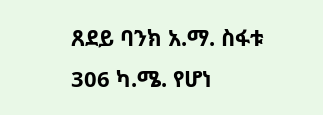ጸደይ ባንክ አ.ማ. ስፋቱ 306 ካ.ሜ. የሆነ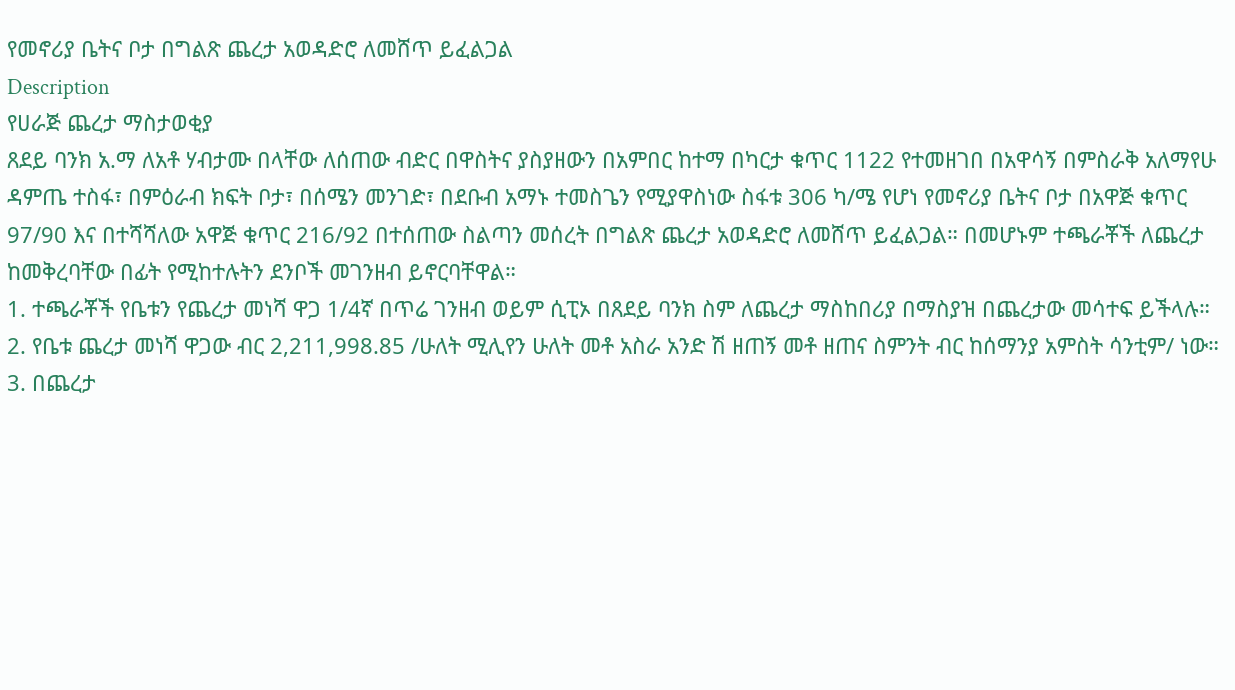የመኖሪያ ቤትና ቦታ በግልጽ ጨረታ አወዳድሮ ለመሸጥ ይፈልጋል
Description
የሀራጅ ጨረታ ማስታወቂያ
ጸደይ ባንክ አ.ማ ለአቶ ሃብታሙ በላቸው ለሰጠው ብድር በዋስትና ያስያዘውን በአምበር ከተማ በካርታ ቁጥር 1122 የተመዘገበ በአዋሳኝ በምስራቅ አለማየሁ ዳምጤ ተስፋ፣ በምዕራብ ክፍት ቦታ፣ በሰሜን መንገድ፣ በደቡብ አማኑ ተመስጌን የሚያዋስነው ስፋቱ 306 ካ/ሜ የሆነ የመኖሪያ ቤትና ቦታ በአዋጅ ቁጥር 97/90 እና በተሻሻለው አዋጅ ቁጥር 216/92 በተሰጠው ስልጣን መሰረት በግልጽ ጨረታ አወዳድሮ ለመሸጥ ይፈልጋል። በመሆኑም ተጫራቾች ለጨረታ ከመቅረባቸው በፊት የሚከተሉትን ደንቦች መገንዘብ ይኖርባቸዋል።
1. ተጫራቾች የቤቱን የጨረታ መነሻ ዋጋ 1/4ኛ በጥሬ ገንዘብ ወይም ሲፒኦ በጸደይ ባንክ ስም ለጨረታ ማስከበሪያ በማስያዝ በጨረታው መሳተፍ ይችላሉ።
2. የቤቱ ጨረታ መነሻ ዋጋው ብር 2,211,998.85 /ሁለት ሚሊየን ሁለት መቶ አስራ አንድ ሽ ዘጠኝ መቶ ዘጠና ስምንት ብር ከሰማንያ አምስት ሳንቲም/ ነው።
3. በጨረታ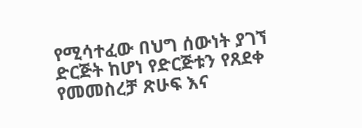የሚሳተፈው በህግ ሰውነት ያገኘ ድርጅት ከሆነ የድርጅቱን የጸደቀ የመመስረቻ ጽሁፍ እና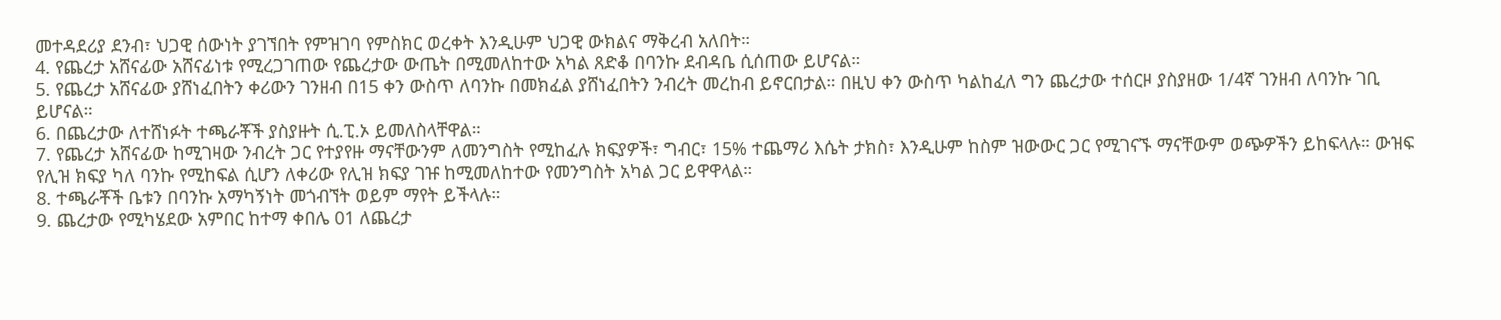መተዳደሪያ ደንብ፣ ህጋዊ ሰውነት ያገኘበት የምዝገባ የምስክር ወረቀት እንዲሁም ህጋዊ ውክልና ማቅረብ አለበት።
4. የጨረታ አሸናፊው አሸናፊነቱ የሚረጋገጠው የጨረታው ውጤት በሚመለከተው አካል ጸድቆ በባንኩ ደብዳቤ ሲሰጠው ይሆናል።
5. የጨረታ አሸናፊው ያሸነፈበትን ቀሪውን ገንዘብ በ15 ቀን ውስጥ ለባንኩ በመክፈል ያሸነፈበትን ንብረት መረከብ ይኖርበታል። በዚህ ቀን ውስጥ ካልከፈለ ግን ጨረታው ተሰርዞ ያስያዘው 1/4ኛ ገንዘብ ለባንኩ ገቢ ይሆናል።
6. በጨረታው ለተሸነፉት ተጫራቾች ያስያዙት ሲ.ፒ.ኦ ይመለስላቸዋል።
7. የጨረታ አሸናፊው ከሚገዛው ንብረት ጋር የተያየዙ ማናቸውንም ለመንግስት የሚከፈሉ ክፍያዎች፣ ግብር፣ 15% ተጨማሪ እሴት ታክስ፣ እንዲሁም ከስም ዝውውር ጋር የሚገናኙ ማናቸውም ወጭዎችን ይከፍላሉ። ውዝፍ የሊዝ ክፍያ ካለ ባንኩ የሚከፍል ሲሆን ለቀሪው የሊዝ ክፍያ ገዡ ከሚመለከተው የመንግስት አካል ጋር ይዋዋላል።
8. ተጫራቾች ቤቱን በባንኩ አማካኝነት መጎብኘት ወይም ማየት ይችላሉ።
9. ጨረታው የሚካሄደው አምበር ከተማ ቀበሌ 01 ለጨረታ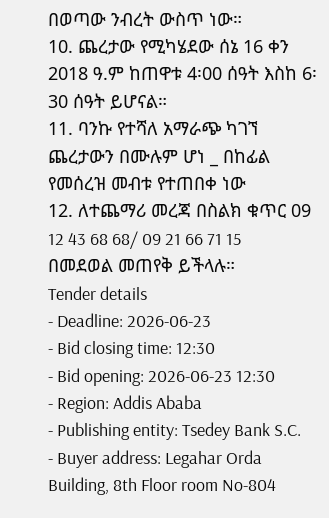በወጣው ንብረት ውስጥ ነው።
10. ጨረታው የሚካሄደው ሰኔ 16 ቀን 2018 ዓ.ም ከጠዋቱ 4፡00 ሰዓት እስከ 6፡30 ሰዓት ይሆናል።
11. ባንኩ የተሻለ አማራጭ ካገኘ ጨረታውን በሙሉም ሆነ _ በከፊል የመሰረዝ መብቱ የተጠበቀ ነው
12. ለተጨማሪ መረጃ በስልክ ቁጥር 09 12 43 68 68/ 09 21 66 71 15 በመደወል መጠየቅ ይችላሉ።
Tender details
- Deadline: 2026-06-23
- Bid closing time: 12:30
- Bid opening: 2026-06-23 12:30
- Region: Addis Ababa
- Publishing entity: Tsedey Bank S.C.
- Buyer address: Legahar Orda Building, 8th Floor room No-804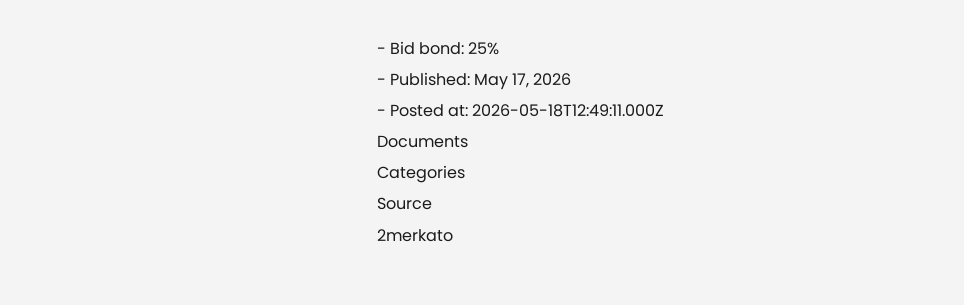- Bid bond: 25%
- Published: May 17, 2026
- Posted at: 2026-05-18T12:49:11.000Z
Documents
Categories
Source
2merkato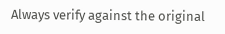Always verify against the original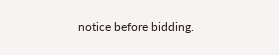notice before bidding.